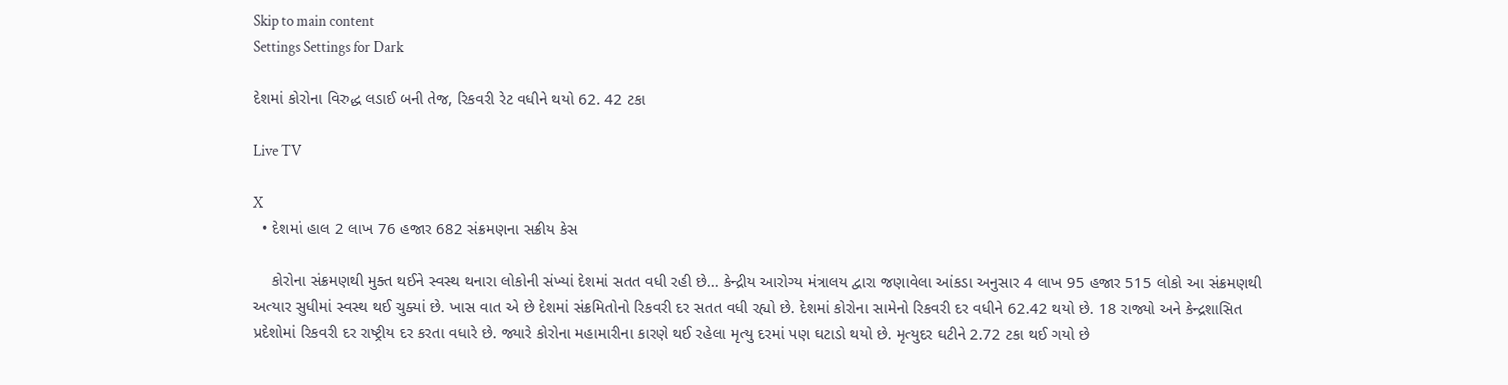Skip to main content
Settings Settings for Dark

દેશમાં કોરોના વિરુદ્ધ લડાઈ બની તેજ, રિકવરી રેટ વધીને થયો 62. 42 ટકા

Live TV

X
  • દેશમાં હાલ 2 લાખ 76 હજાર 682 સંક્રમણના સક્રીય કેસ

    કોરોના સંક્રમણથી મુક્ત થઈને સ્વસ્થ થનારા લોકોની સંખ્યાં દેશમાં સતત વધી રહી છે... કેન્દ્રીય આરોગ્ય મંત્રાલય દ્વારા જણાવેલા આંકડા અનુસાર 4 લાખ 95 હજાર 515 લોકો આ સંક્રમણથી અત્યાર સુધીમાં સ્વસ્થ થઈ ચુક્યાં છે. ખાસ વાત એ છે દેશમાં સંક્રમિતોનો રિકવરી દર સતત વધી રહ્યો છે. દેશમાં કોરોના સામેનો રિકવરી દર વધીને 62.42 થયો છે. 18 રાજ્યો અને કેન્દ્રશાસિત પ્રદેશોમાં રિકવરી દર રાષ્ટ્રીય દર કરતા વધારે છે. જ્યારે કોરોના મહામારીના કારણે થઈ રહેલા મૃત્યુ દરમાં પણ ઘટાડો થયો છે. મૃત્યુદર ઘટીને 2.72 ટકા થઈ ગયો છે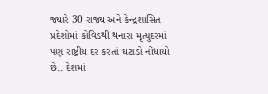જ્યારે 30 રાજ્ય અને કેન્દ્રશાસિત પ્રદેશોમાં કોવિડથી થનારા મૃત્યુદરમાં પણ રાષ્ટ્રીય દર કરતાં ઘટાડો નોંધાયો છે.. દેશમાં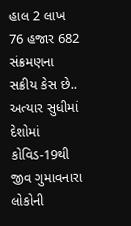હાલ 2 લાખ 76 હજાર 682 સંક્રમણના સક્રીય કેસ છે.. અત્યાર સુધીમાં દેશોમાં કોવિડ-19થી જીવ ગુમાવનારા લોકોની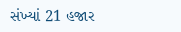સંખ્યાં 21 હજાર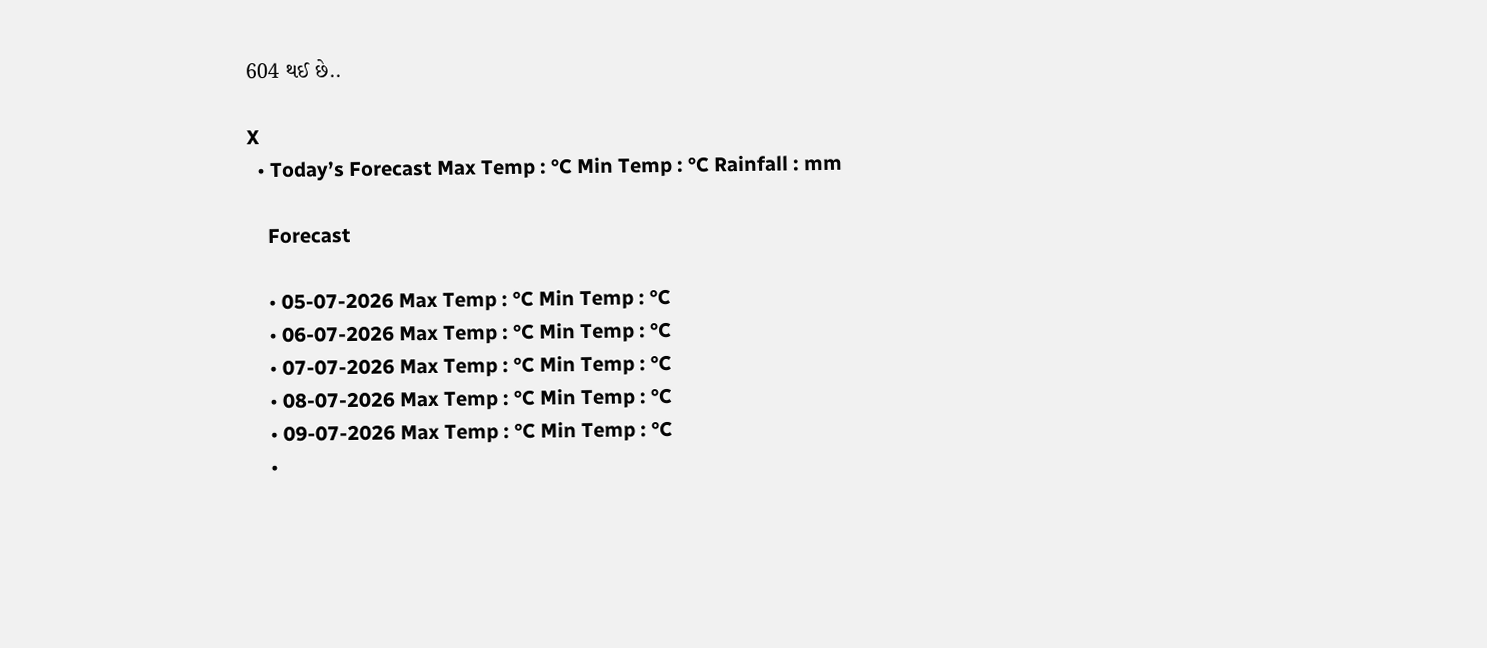604 થઈ છે..

X
  • Today’s Forecast Max Temp : °C Min Temp : °C Rainfall : mm

    Forecast

    • 05-07-2026 Max Temp : °C Min Temp : °C
    • 06-07-2026 Max Temp : °C Min Temp : °C
    • 07-07-2026 Max Temp : °C Min Temp : °C
    • 08-07-2026 Max Temp : °C Min Temp : °C
    • 09-07-2026 Max Temp : °C Min Temp : °C
    •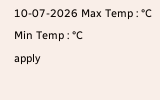10-07-2026 Max Temp : °C Min Temp : °C
apply